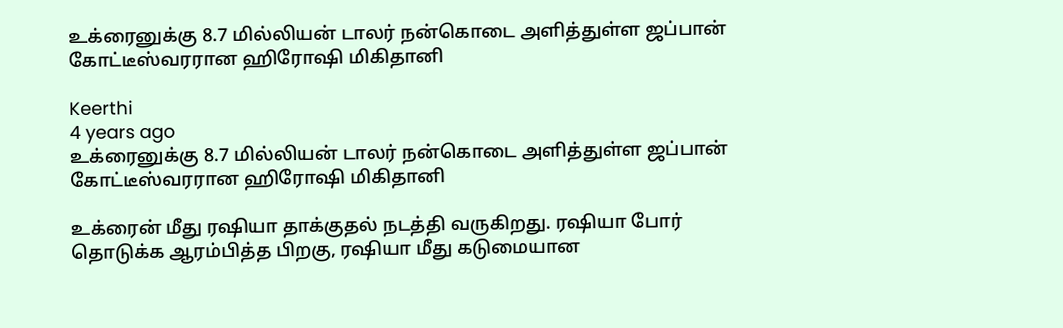உக்ரைனுக்கு 8.7 மில்லியன் டாலர் நன்கொடை அளித்துள்ள ஜப்பான் கோட்டீஸ்வரரான ஹிரோஷி மிகிதானி

Keerthi
4 years ago
உக்ரைனுக்கு 8.7 மில்லியன் டாலர் நன்கொடை அளித்துள்ள ஜப்பான் கோட்டீஸ்வரரான ஹிரோஷி மிகிதானி

உக்ரைன் மீது ரஷியா தாக்குதல் நடத்தி வருகிறது. ரஷியா போர் தொடுக்க ஆரம்பித்த பிறகு, ரஷியா மீது கடுமையான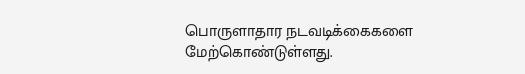பொருளாதார நடவடிக்கைகளை மேற்கொண்டுள்ளது.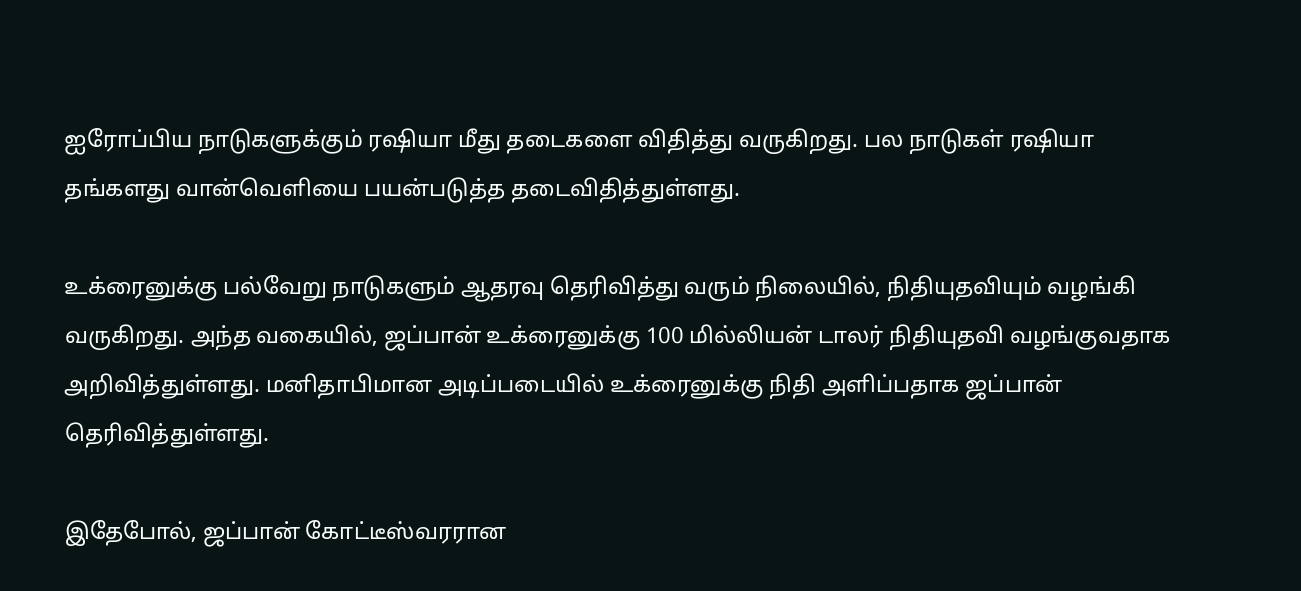ஐரோப்பிய நாடுகளுக்கும் ரஷியா மீது தடைகளை விதித்து வருகிறது. பல நாடுகள் ரஷியா தங்களது வான்வெளியை பயன்படுத்த தடைவிதித்துள்ளது.

உக்ரைனுக்கு பல்வேறு நாடுகளும் ஆதரவு தெரிவித்து வரும் நிலையில், நிதியுதவியும் வழங்கி வருகிறது. அந்த வகையில், ஜப்பான் உக்ரைனுக்கு 100 மில்லியன் டாலர் நிதியுதவி வழங்குவதாக அறிவித்துள்ளது. மனிதாபிமான அடிப்படையில் உக்ரைனுக்கு நிதி அளிப்பதாக ஜப்பான் தெரிவித்துள்ளது.

இதேபோல், ஜப்பான் கோட்டீஸ்வரரான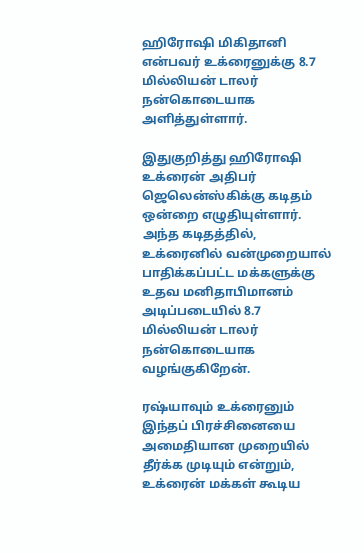ஹிரோஷி மிகிதானி என்பவர் உக்ரைனுக்கு 8.7 மில்லியன் டாலர் நன்கொடையாக அளித்துள்ளார்.

இதுகுறித்து ஹிரோஷி உக்ரைன் அதிபர் ஜெலென்ஸ்கிக்கு கடிதம் ஒன்றை எழுதியுள்ளார். அந்த கடிதத்தில், உக்ரைனில் வன்முறையால் பாதிக்கப்பட்ட மக்களுக்கு உதவ மனிதாபிமானம் அடிப்படையில் 8.7 மில்லியன் டாலர் நன்கொடையாக வழங்குகிறேன்.

ரஷ்யாவும் உக்ரைனும் இந்தப் பிரச்சினையை அமைதியான முறையில் தீர்க்க முடியும் என்றும், உக்ரைன் மக்கள் கூடிய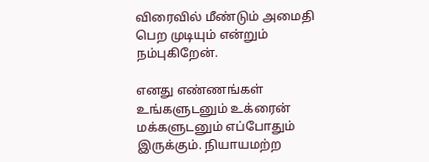விரைவில் மீண்டும் அமைதி பெற முடியும் என்றும் நம்புகிறேன்.

எனது எண்ணங்கள் உங்களுடனும் உக்ரைன் மக்களுடனும் எப்போதும் இருக்கும். நியாயமற்ற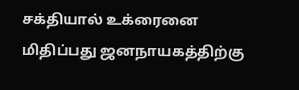சக்தியால் உக்ரைனை மிதிப்பது ஜனநாயகத்திற்கு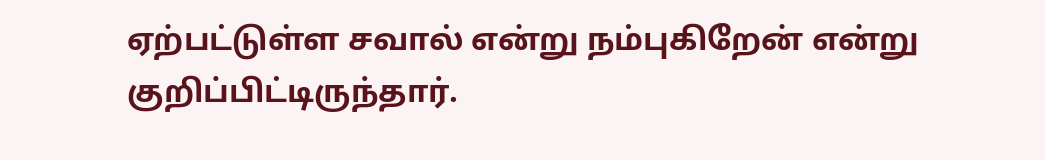ஏற்பட்டுள்ள சவால் என்று நம்புகிறேன் என்று குறிப்பிட்டிருந்தார்.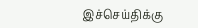இச்செய்திக்கு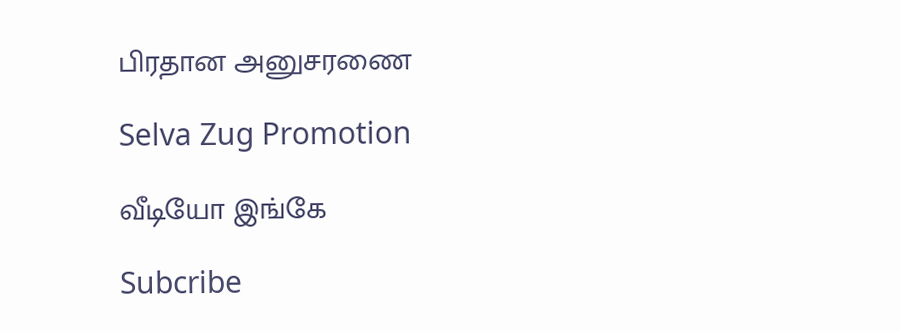பிரதான அனுசரணை

Selva Zug Promotion

வீடியோ இங்கே

Subcribe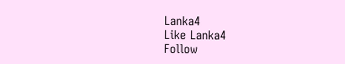Lanka4
Like Lanka4
Follow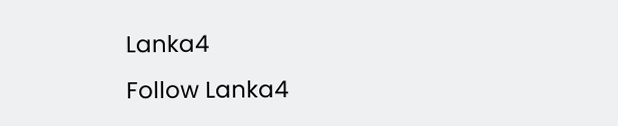Lanka4
Follow Lanka4